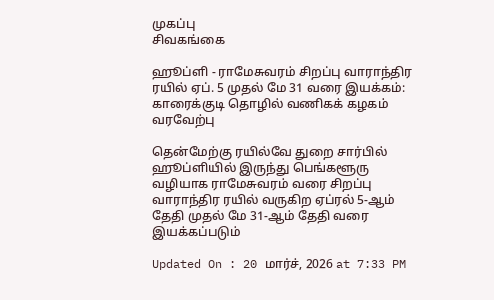முகப்பு
சிவகங்கை

ஹூப்ளி - ராமேசுவரம் சிறப்பு வாராந்திர ரயில் ஏப். 5 முதல் மே 31 வரை இயக்கம்: காரைக்குடி தொழில் வணிகக் கழகம் வரவேற்பு

தென்மேற்கு ரயில்வே துறை சார்பில் ஹூப்ளியில் இருந்து பெங்களூரு வழியாக ராமேசுவரம் வரை சிறப்பு வாராந்திர ரயில் வருகிற ஏப்ரல் 5-ஆம் தேதி முதல் மே 31-ஆம் தேதி வரை இயக்கப்படும்

Updated On : 20 மார்ச், 2026 at 7:33 PM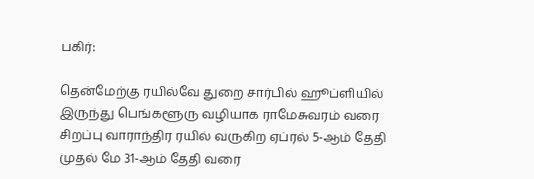பகிர்:

தென்மேற்கு ரயில்வே துறை சார்பில் ஹூப்ளியில் இருந்து பெங்களூரு வழியாக ராமேசுவரம் வரை சிறப்பு வாராந்திர ரயில் வருகிற ஏப்ரல் 5-ஆம் தேதி முதல் மே 31-ஆம் தேதி வரை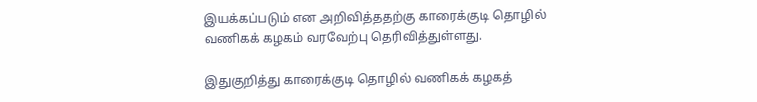இயக்கப்படும் என அறிவித்ததற்கு காரைக்குடி தொழில் வணிகக் கழகம் வரவேற்பு தெரிவித்துள்ளது.

இதுகுறித்து காரைக்குடி தொழில் வணிகக் கழகத்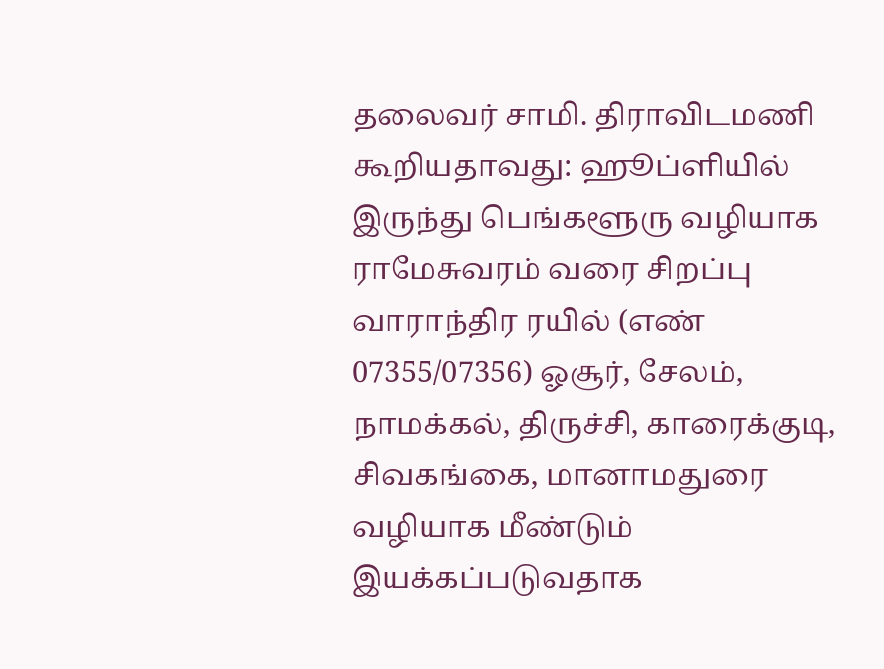தலைவர் சாமி. திராவிடமணி கூறியதாவது: ஹூப்ளியில் இருந்து பெங்களூரு வழியாக ராமேசுவரம் வரை சிறப்பு வாராந்திர ரயில் (எண் 07355/07356) ஓசூர், சேலம், நாமக்கல், திருச்சி, காரைக்குடி, சிவகங்கை, மானாமதுரை வழியாக மீண்டும் இயக்கப்படுவதாக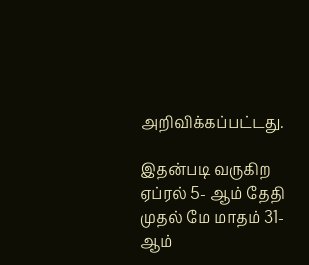அறிவிக்கப்பட்டது.

இதன்படி வருகிற ஏப்ரல் 5- ஆம் தேதி முதல் மே மாதம் 31-ஆம்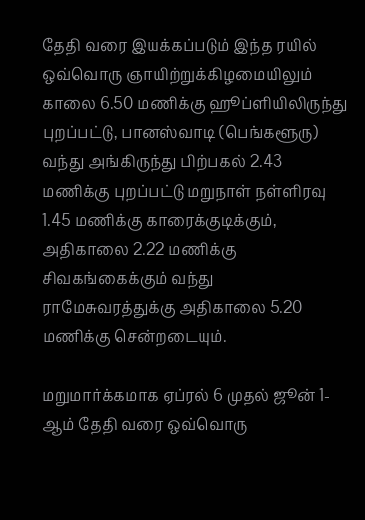தேதி வரை இயக்கப்படும் இந்த ரயில் ஒவ்வொரு ஞாயிற்றுக்கிழமையிலும் காலை 6.50 மணிக்கு ஹூப்ளியிலிருந்து புறப்பட்டு, பானஸ்வாடி (பெங்களூரு) வந்து அங்கிருந்து பிற்பகல் 2.43 மணிக்கு புறப்பட்டு மறுநாள் நள்ளிரவு 1.45 மணிக்கு காரைக்குடிக்கும், அதிகாலை 2.22 மணிக்கு சிவகங்கைக்கும் வந்து ராமேசுவரத்துக்கு அதிகாலை 5.20 மணிக்கு சென்றடையும்.

மறுமார்க்கமாக ஏப்ரல் 6 முதல் ஜூன் 1-ஆம் தேதி வரை ஒவ்வொரு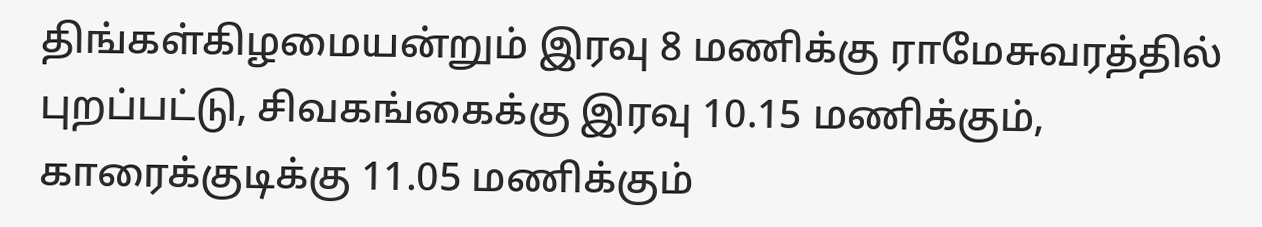திங்கள்கிழமையன்றும் இரவு 8 மணிக்கு ராமேசுவரத்தில் புறப்பட்டு, சிவகங்கைக்கு இரவு 10.15 மணிக்கும், காரைக்குடிக்கு 11.05 மணிக்கும்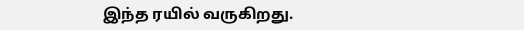இந்த ரயில் வருகிறது.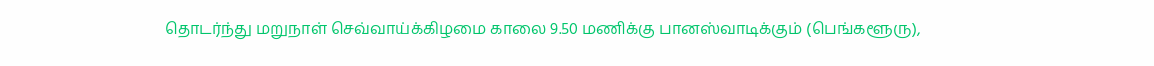தொடர்ந்து மறுநாள் செவ்வாய்க்கிழமை காலை 9.50 மணிக்கு பானஸ்வாடிக்கும் (பெங்களூரு),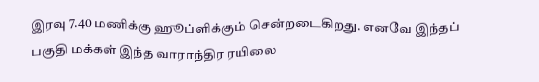இரவு 7.40 மணிக்கு ஹூப்ளிக்கும் சென்றடைகிறது. எனவே இந்தப் பகுதி மக்கள் இந்த வாராந்திர ரயிலை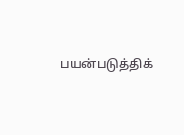பயன்படுத்திக்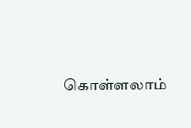கொள்ளலாம்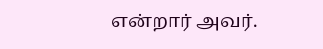என்றார் அவர்.